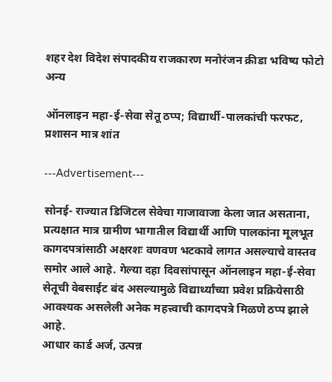शहर देश विदेश संपादकीय राजकारण मनोरंजन क्रीडा भविष्य फोटो अन्य

ऑनलाइन महा-ई-सेवा सेतू ठप्प; विद्यार्थी-पालकांची फरफट, प्रशासन मात्र शांत

---Advertisement---

सोनई- राज्यात डिजिटल सेवेचा गाजावाजा केला जात असताना, प्रत्यक्षात मात्र ग्रामीण भागातील विद्यार्थी आणि पालकांना मूलभूत कागदपत्रांसाठी अक्षरशः वणवण भटकावे लागत असल्याचे वास्तव समोर आले आहे. गेल्या दहा दिवसांपासून ऑनलाइन महा-ई-सेवा सेतूची वेबसाईट बंद असल्यामुळे विद्यार्थ्यांच्या प्रवेश प्रक्रियेसाठी आवश्यक असलेली अनेक महत्त्वाची कागदपत्रे मिळणे ठप्प झाले आहे.
आधार कार्ड अर्ज, उत्पन्न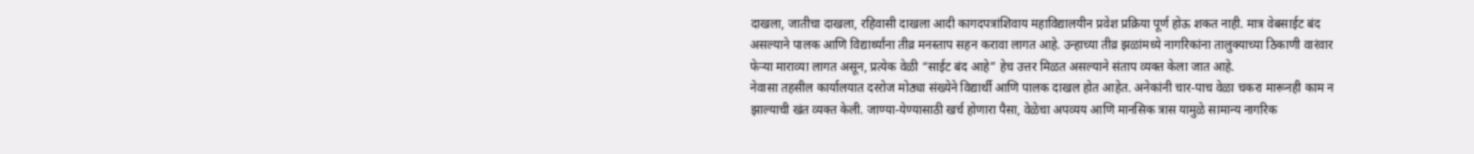दाखला, जातीचा दाखला, रहिवासी दाखला आदी कागदपत्रांशिवाय महाविद्यालयीन प्रवेश प्रक्रिया पूर्ण होऊ शकत नाही. मात्र वेबसाईट बंद असल्याने पालक आणि विद्यार्थ्यांना तीव्र मनस्ताप सहन करावा लागत आहे. उन्हाच्या तीव्र झळांमध्ये नागरिकांना तालुक्याच्या ठिकाणी वारंवार फेऱ्या माराव्या लागत असून, प्रत्येक वेळी “साईट बंद आहे” हेच उत्तर मिळत असल्याने संताप व्यक्त केला जात आहे.
नेवासा तहसील कार्यालयात दररोज मोठ्या संख्येने विद्यार्थी आणि पालक दाखल होत आहेत. अनेकांनी चार-पाच वेळा चकरा मारूनही काम न झाल्याची खंत व्यक्त केली. जाण्या-येण्यासाठी खर्च होणारा पैसा, वेळेचा अपव्यय आणि मानसिक त्रास यामुळे सामान्य नागरिक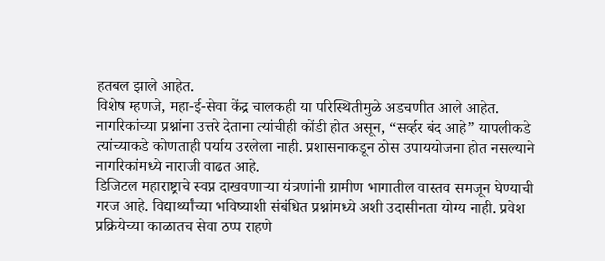हतबल झाले आहेत.
विशेष म्हणजे, महा-ई-सेवा केंद्र चालकही या परिस्थितीमुळे अडचणीत आले आहेत. नागरिकांच्या प्रश्नांना उत्तरे देताना त्यांचीही कोंडी होत असून, “सर्व्हर बंद आहे” यापलीकडे त्यांच्याकडे कोणताही पर्याय उरलेला नाही. प्रशासनाकडून ठोस उपाययोजना होत नसल्याने नागरिकांमध्ये नाराजी वाढत आहे.
डिजिटल महाराष्ट्राचे स्वप्न दाखवणाऱ्या यंत्रणांनी ग्रामीण भागातील वास्तव समजून घेण्याची गरज आहे. विद्यार्थ्यांच्या भविष्याशी संबंधित प्रश्नांमध्ये अशी उदासीनता योग्य नाही. प्रवेश प्रक्रियेच्या काळातच सेवा ठप्प राहणे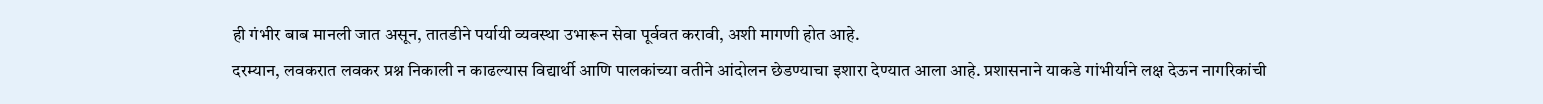ही गंभीर बाब मानली जात असून, तातडीने पर्यायी व्यवस्था उभारून सेवा पूर्ववत करावी, अशी मागणी होत आहे.
दरम्यान, लवकरात लवकर प्रश्न निकाली न काढल्यास विद्यार्थी आणि पालकांच्या वतीने आंदोलन छेडण्याचा इशारा देण्यात आला आहे. प्रशासनाने याकडे गांभीर्याने लक्ष देऊन नागरिकांची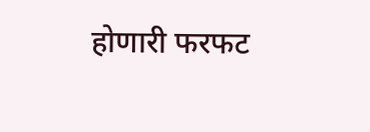होणारी फरफट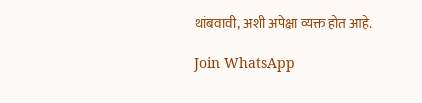थांबवावी, अशी अपेक्षा व्यक्त होत आहे.

Join WhatsApp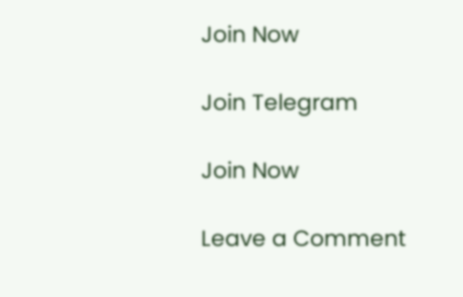Join Now

Join Telegram

Join Now

Leave a Comment